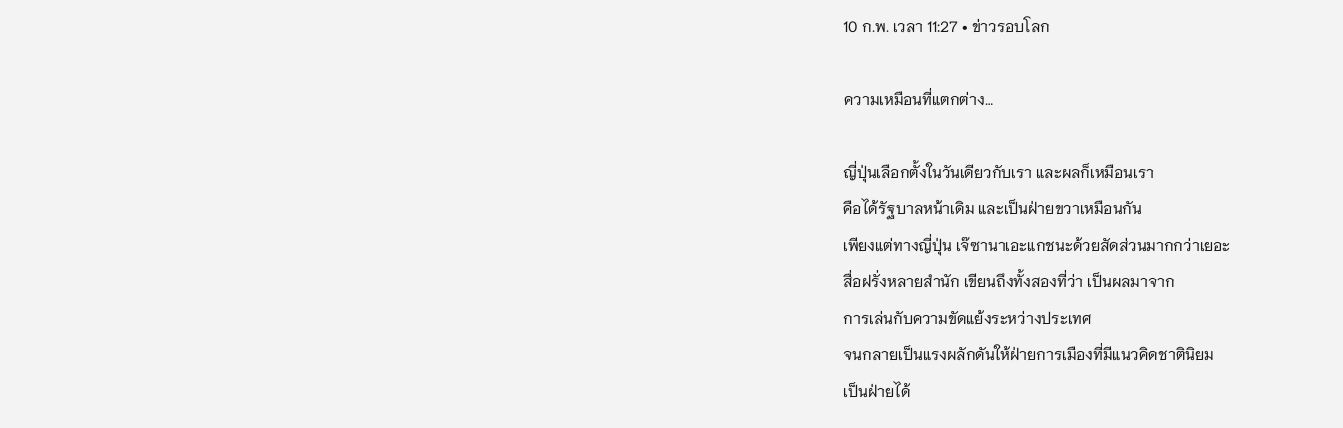10 ก.พ. เวลา 11:27 • ข่าวรอบโลก

ความเหมือนที่แตกต่าง…

ญี่ปุ่นเลือกตั้งในวันเดียวกับเรา และผลก็เหมือนเรา
คือได้รัฐบาลหน้าเดิม และเป็นฝ่ายขวาเหมือนกัน
เพียงแต่ทางญี่ปุ่น เจ๊ซานาเอะแกชนะด้วยสัดส่วนมากกว่าเยอะ
สื่อฝรั่งหลายสำนัก เขียนถึงทั้งสองที่ว่า เป็นผลมาจาก
การเล่นกับความขัดแย้งระหว่างประเทศ
จนกลายเป็นแรงผลักดันให้ฝ่ายการเมืองที่มีแนวคิดชาตินิยม
เป็นฝ่ายได้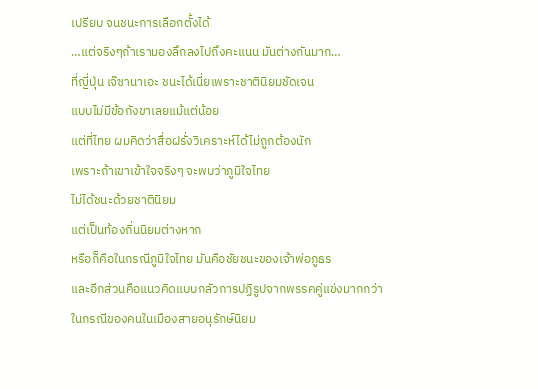เปรียบ จนชนะการเลือกตั้งได้
…แต่จริงๆถ้าเรามองลึกลงไปถึงคะแนน มันต่างกันมาก…
ที่ญี่ปุ่น เจ๊ซานาเอะ ชนะได้เนี่ยเพราะชาตินิยมชัดเจน
แบบไม่มีข้อกังขาเลยแม้แต่น้อย
แต่ที่ไทย ผมคิดว่าสื่อฝรั่งวิเคราะห์ได้ไม่ถูกต้องนัก
เพราะถ้าเขาเข้าใจจริงๆ จะพบว่าภูมิใจไทย
ไม่ได้ชนะด้วยชาตินิยม
แต่เป็นท้องถิ่นนิยมต่างหาก
หรือก็คือในกรณีภูมิใจไทย มันคือชัยชนะของเจ้าพ่อภูธร
และอีกส่วนคือแนวคิดแบบกลัวการปฏิรูปจากพรรคคู่แข่งมากกว่า
ในกรณีของคนในเมืองสายอนุรักษ์นิยม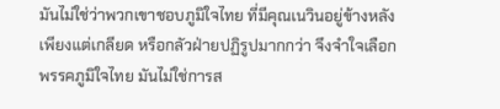มันไม่ใช่ว่าพวกเขาชอบภูมิใจไทย ที่มีคุณเนวินอยู่ข้างหลัง
เพียงแต่เกลียด หรือกลัวฝ่ายปฏิรูปมากกว่า จึงจำใจเลือก
พรรคภูมิใจไทย มันไม่ใช่การส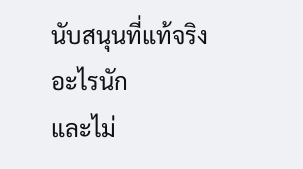นับสนุนที่แท้จริงอะไรนัก
และไม่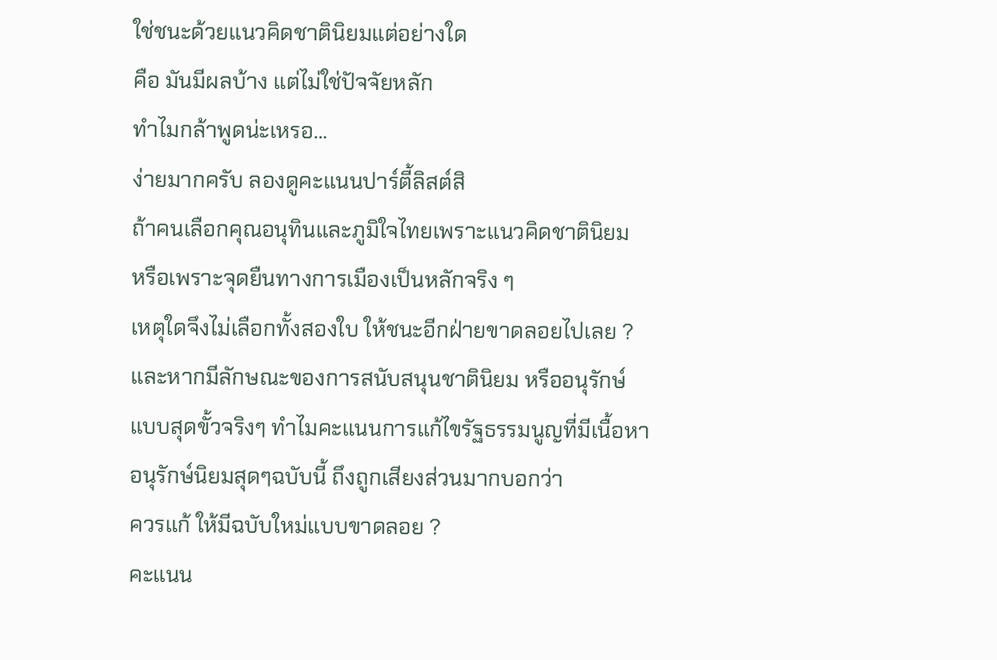ใช่ชนะด้วยแนวคิดชาตินิยมแต่อย่างใด
คือ มันมีผลบ้าง แต่ไม่ใช่ปัจจัยหลัก
ทำไมกล้าพูดน่ะเหรอ…
ง่ายมากครับ ลองดูคะแนนปาร์ตี้ลิสต์สิ
ถ้าคนเลือกคุณอนุทินและภูมิใจไทยเพราะแนวคิดชาตินิยม
หรือเพราะจุดยืนทางการเมืองเป็นหลักจริง ๆ
เหตุใดจึงไม่เลือกทั้งสองใบ ให้ชนะอีกฝ่ายขาดลอยไปเลย ?
และหากมีลักษณะของการสนับสนุนชาตินิยม หรืออนุรักษ์
แบบสุดขั้วจริงๆ ทำไมคะแนนการแก้ไขรัฐธรรมนูญที่มีเนื้อหา
อนุรักษ์นิยมสุดๆฉบับนี้ ถึงถูกเสียงส่วนมากบอกว่า
ควรแก้ ให้มีฉบับใหม่แบบขาดลอย ?
คะแนน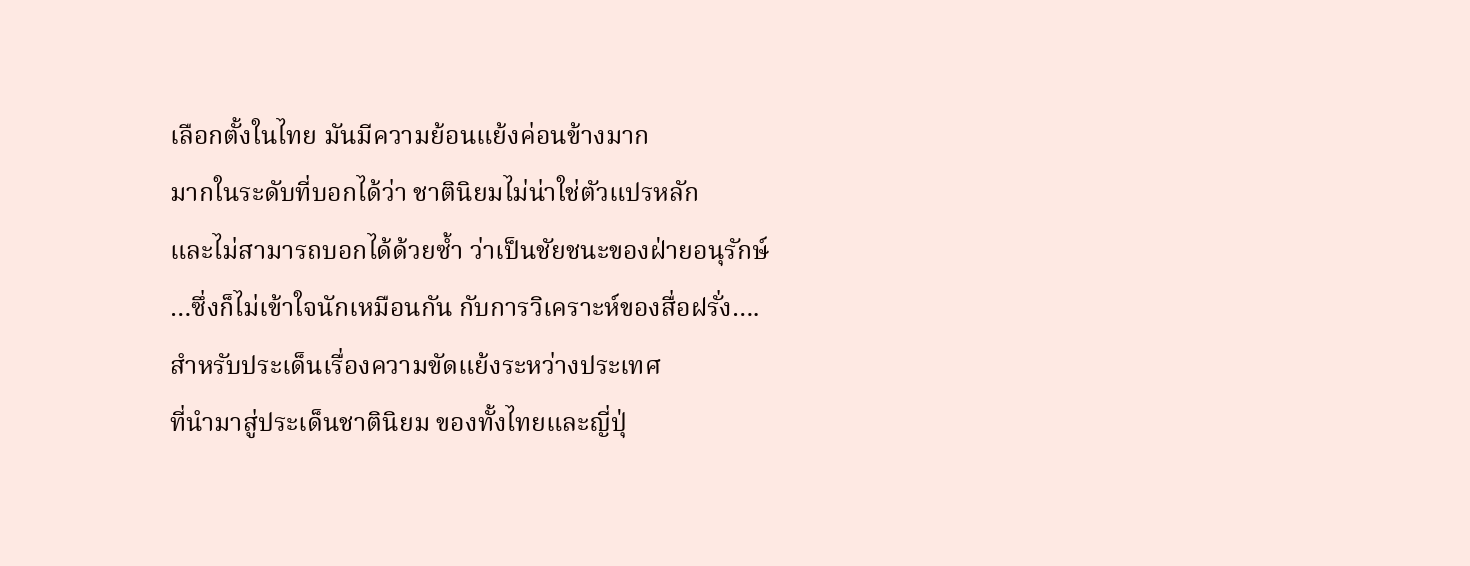เลือกตั้งในไทย มันมีความย้อนแย้งค่อนข้างมาก
มากในระดับที่บอกได้ว่า ชาตินิยมไม่น่าใช่ตัวแปรหลัก
และไม่สามารถบอกได้ด้วยซ้ำ ว่าเป็นชัยชนะของฝ่ายอนุรักษ์
…ซึ่งก็ไม่เข้าใจนักเหมือนกัน กับการวิเคราะห์ของสื่อฝรั่ง….
สำหรับประเด็นเรื่องความขัดแย้งระหว่างประเทศ
ที่นำมาสู่ประเด็นชาตินิยม ของทั้งไทยและญี่ปุ่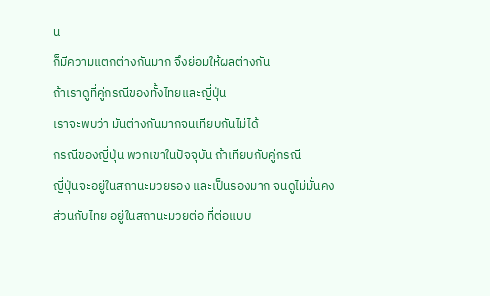น
ก็มีความแตกต่างกันมาก จึงย่อมให้ผลต่างกัน
ถ้าเราดูที่คู่กรณีของทั้งไทยและญี่ปุ่น
เราจะพบว่า มันต่างกันมากจนเทียบกันไม่ได้
กรณีของญี่ปุ่น พวกเขาในปัจจุบัน ถ้าเทียบกับคู่กรณี
ญี่ปุ่นจะอยู่ในสถานะมวยรอง และเป็นรองมาก จนดูไม่มั่นคง
ส่วนกับไทย อยู่ในสถานะมวยต่อ ที่ต่อแบบ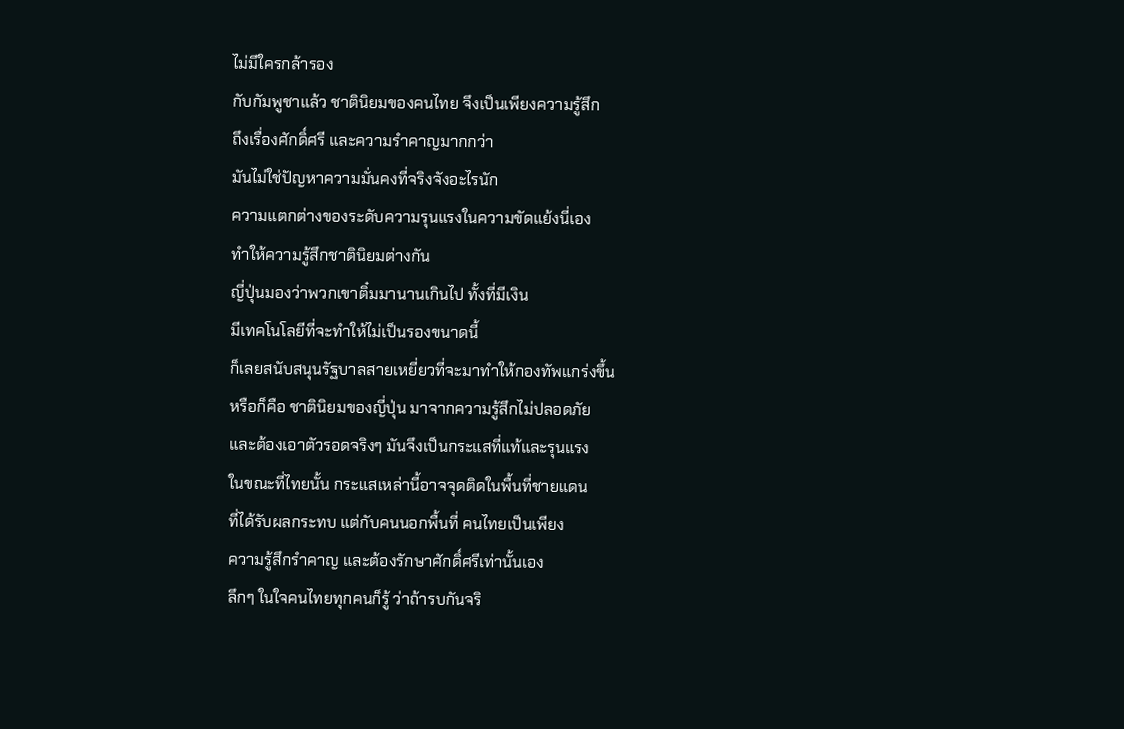ไม่มีใครกล้ารอง
กับกัมพูชาแล้ว ชาตินิยมของคนไทย จึงเป็นเพียงความรู้สึก
ถึงเรื่องศักดิ์ศรี และความรำคาญมากกว่า
มันไม่ใช่ปัญหาความมั่นคงที่จริงจังอะไรนัก
ความแตกต่างของระดับความรุนแรงในความขัดแย้งนี่เอง
ทำให้ความรู้สึกชาตินิยมต่างกัน
ญี่ปุ่นมองว่าพวกเขาติ๋มมานานเกินไป ทั้งที่มีเงิน
มีเทคโนโลยีที่จะทำให้ไม่เป็นรองขนาดนี้
ก็เลยสนับสนุนรัฐบาลสายเหยี่ยวที่จะมาทำให้กองทัพแกร่งขึ้น
หรือก็คือ ชาตินิยมของญี่ปุ่น มาจากความรู้สึกไม่ปลอดภัย
และต้องเอาตัวรอดจริงๆ มันจึงเป็นกระแสที่แท้และรุนแรง
ในขณะที่ไทยนั้น กระแสเหล่านี้อาจจุดติดในพื้นที่ชายแดน
ที่ได้รับผลกระทบ แต่กับคนนอกพื้นที่ คนไทยเป็นเพียง
ความรู้สึกรำคาญ และต้องรักษาศักดิ์ศรีเท่านั้นเอง
ลึกๆ ในใจคนไทยทุกคนก็รู้ ว่าถ้ารบกันจริ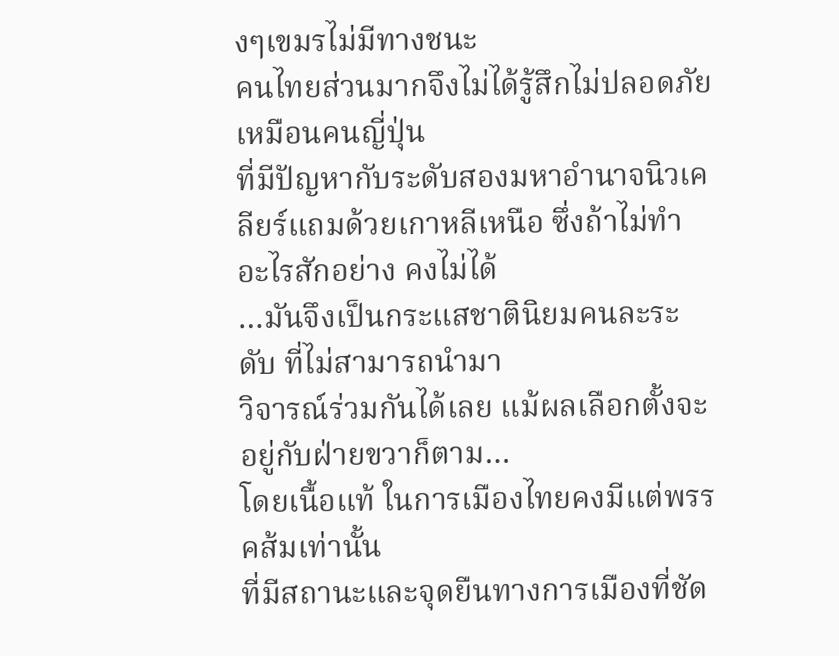งๆเขมรไม่มีทางชนะ
คนไทยส่วนมากจึงไม่ได้รู้สึกไม่ปลอดภัยเหมือนคนญี่ปุ่น
ที่มีปัญหากับระดับสองมหาอำนาจนิวเคลียร์แถมด้วยเกาหลีเหนือ ซึ่งถ้าไม่ทำอะไรสักอย่าง คงไม่ได้
…มันจึงเป็นกระแสชาตินิยมคนละระดับ ที่ไม่สามารถนำมา
วิจารณ์ร่วมกันได้เลย แม้ผลเลือกตั้งจะอยู่กับฝ่ายขวาก็ตาม…
โดยเนื้อแท้ ในการเมืองไทยคงมีแต่พรรคส้มเท่านั้น
ที่มีสถานะและจุดยืนทางการเมืองที่ชัด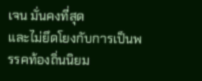เจน มั่นคงที่สุด
และไม่ยึดโยงกับการเป็นพรรคท้องถิ่นนิยม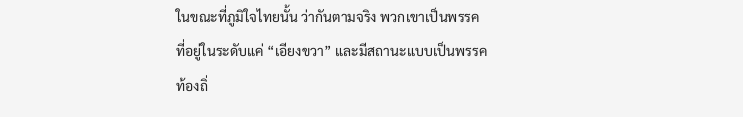ในขณะที่ภูมิใจไทยนั้น ว่ากันตามจริง พวกเขาเป็นพรรค
ที่อยู่ในระดับแค่ “เอียงขวา” และมีสถานะแบบเป็นพรรค
ท้องถิ่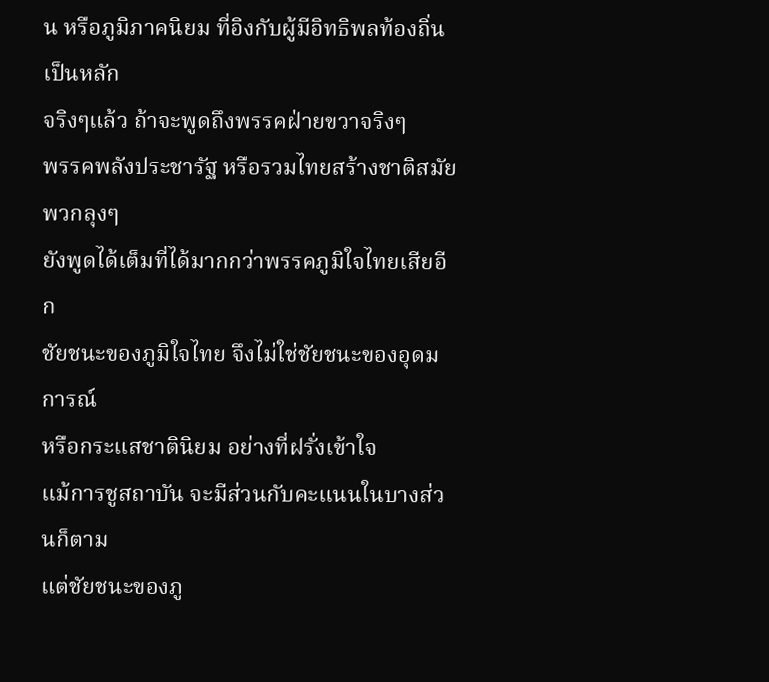น หรือภูมิภาคนิยม ที่อิงกับผู้มีอิทธิพลท้องถิ่นเป็นหลัก
จริงๆแล้ว ถ้าจะพูดถึงพรรคฝ่ายขวาจริงๆ
พรรคพลังประชารัฐ หรือรวมไทยสร้างชาติสมัยพวกลุงๆ
ยังพูดได้เต็มที่ได้มากกว่าพรรคภูมิใจไทยเสียอีก
ชัยชนะของภูมิใจไทย จึงไม่ใช่ชัยชนะของอุดมการณ์
หรือกระแสชาตินิยม อย่างที่ฝรั่งเข้าใจ
แม้การชูสถาบัน จะมีส่วนกับคะแนนในบางส่วนก็ตาม
แต่ชัยชนะของภู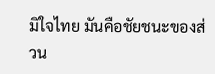มิใจไทย มันคือชัยชนะของส่วน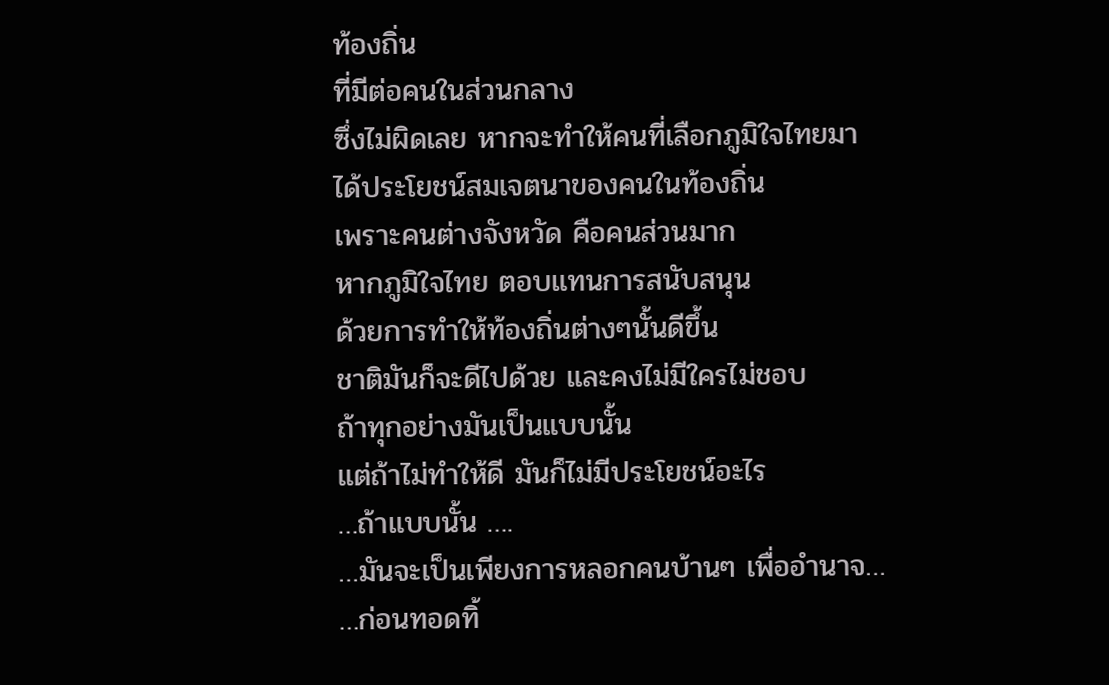ท้องถิ่น
ที่มีต่อคนในส่วนกลาง
ซึ่งไม่ผิดเลย หากจะทำให้คนที่เลือกภูมิใจไทยมา
ได้ประโยชน์สมเจตนาของคนในท้องถิ่น
เพราะคนต่างจังหวัด คือคนส่วนมาก
หากภูมิใจไทย ตอบแทนการสนับสนุน
ด้วยการทำให้ท้องถิ่นต่างๆนั้นดีขึ้น
ชาติมันก็จะดีไปด้วย และคงไม่มีใครไม่ชอบ
ถ้าทุกอย่างมันเป็นแบบนั้น
แต่ถ้าไม่ทำให้ดี มันก็ไม่มีประโยชน์อะไร
…ถ้าแบบนั้น ….
…มันจะเป็นเพียงการหลอกคนบ้านๆ เพื่ออำนาจ…
…ก่อนทอดทิ้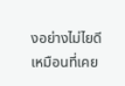งอย่างไม่ไยดี เหมือนที่เคย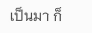เป็นมา ก็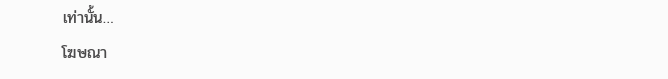เท่านั้น…
โฆษณา